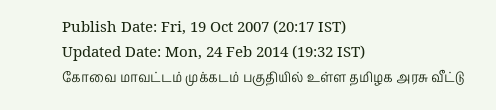Publish Date: Fri, 19 Oct 2007 (20:17 IST)
Updated Date: Mon, 24 Feb 2014 (19:32 IST)
கோவை மாவட்டம் முக்கடம் பகுதியில் உள்ள தமிழக அரசு வீட்டு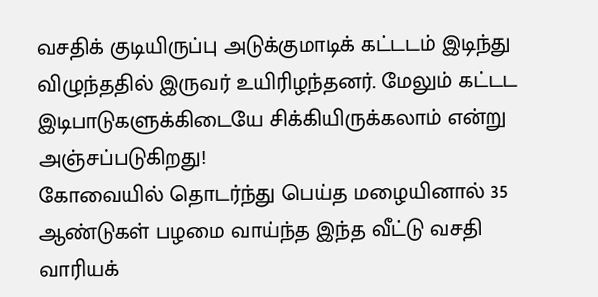வசதிக் குடியிருப்பு அடுக்குமாடிக் கட்டடம் இடிந்து விழுந்ததில் இருவர் உயிரிழந்தனர். மேலும் கட்டட இடிபாடுகளுக்கிடையே சிக்கியிருக்கலாம் என்று அஞ்சப்படுகிறது!
கோவையில் தொடர்ந்து பெய்த மழையினால் 35 ஆண்டுகள் பழமை வாய்ந்த இந்த வீட்டு வசதி வாரியக்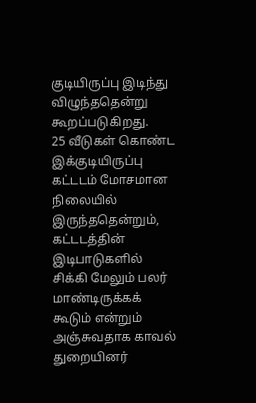குடியிருப்பு இடிந்து விழுந்ததென்று கூறப்படுகிறது.
25 வீடுகள் கொண்ட இக்குடியிருப்பு கட்டடம் மோசமான நிலையில் இருந்ததென்றும், கட்டடத்தின் இடிபாடுகளில் சிக்கி மேலும் பலர் மாண்டிருக்கக் கூடும் என்றும் அஞ்சுவதாக காவல் துறையினர்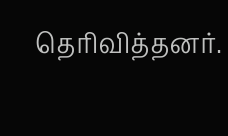தெரிவித்தனர்.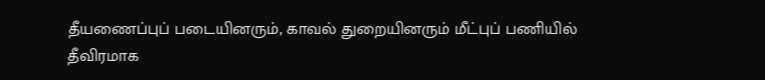தீயணைப்புப் படையினரும், காவல் துறையினரும் மீட்புப் பணியில் தீவிரமாக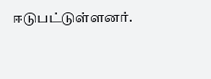ஈடுபட்டுள்ளனர்.